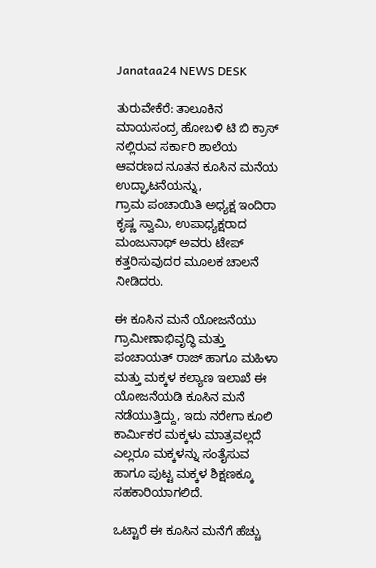Janataa24 NEWS DESK

ತುರುವೇಕೆರೆ: ತಾಲೂಕಿನ ಮಾಯಸಂದ್ರ ಹೋಬಳಿ ಟಿ ಬಿ ಕ್ರಾಸ್ ನಲ್ಲಿರುವ ಸರ್ಕಾರಿ ಶಾಲೆಯ ಆವರಣದ ನೂತನ ಕೂಸಿನ ಮನೆಯ ಉದ್ಘಾಟನೆಯನ್ನು,
ಗ್ರಾಮ ಪಂಚಾಯಿತಿ ಅಧ್ಯಕ್ಷ ಇಂದಿರಾ ಕೃಷ್ಣ ಸ್ವಾಮಿ, ಉಪಾಧ್ಯಕ್ಷರಾದ ಮಂಜುನಾಥ್ ಅವರು ಟೇಪ್ ಕತ್ತರಿಸುವುದರ ಮೂಲಕ ಚಾಲನೆ ನೀಡಿದರು.

ಈ ಕೂಸಿನ ಮನೆ ಯೋಜನೆಯು ಗ್ರಾಮೀಣಾಭಿವೃದ್ಧಿ ಮತ್ತು ಪಂಚಾಯತ್ ರಾಜ್ ಹಾಗೂ ಮಹಿಳಾ ಮತ್ತು ಮಕ್ಕಳ ಕಲ್ಯಾಣ ಇಲಾಖೆ ಈ ಯೋಜನೆಯಡಿ ಕೂಸಿನ ಮನೆ ನಡೆಯುತ್ತಿದ್ದು, ಇದು ನರೇಗಾ ಕೂಲಿ ಕಾರ್ಮಿಕರ ಮಕ್ಕಳು ಮಾತ್ರವಲ್ಲದೆ ಎಲ್ಲರೂ ಮಕ್ಕಳನ್ನು ಸಂತೈಸುವ ಹಾಗೂ ಪುಟ್ಟ ಮಕ್ಕಳ ಶಿಕ್ಷಣಕ್ಕೂ ಸಹಕಾರಿಯಾಗಲಿದೆ.

ಒಟ್ಟಾರೆ ಈ ಕೂಸಿನ ಮನೆಗೆ ಹೆಚ್ಚು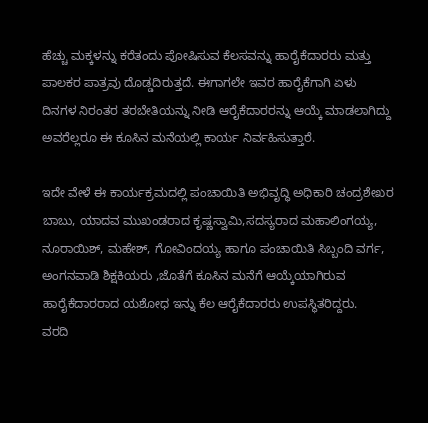ಹೆಚ್ಚು ಮಕ್ಕಳನ್ನು ಕರೆತಂದು ಪೋಷಿಸುವ ಕೆಲಸವನ್ನು ಹಾರೈಕೆದಾರರು ಮತ್ತು ಪಾಲಕರ ಪಾತ್ರವು ದೊಡ್ಡದಿರುತ್ತದೆ. ಈಗಾಗಲೇ ಇವರ ಹಾರೈಕೆಗಾಗಿ ಏಳು ದಿನಗಳ ನಿರಂತರ ತರಬೇತಿಯನ್ನು ನೀಡಿ ಆರೈಕೆದಾರರನ್ನು ಆಯ್ಕೆ ಮಾಡಲಾಗಿದ್ದು ಅವರೆಲ್ಲರೂ ಈ ಕೂಸಿನ ಮನೆಯಲ್ಲಿ ಕಾರ್ಯ ನಿರ್ವಹಿಸುತ್ತಾರೆ.

ಇದೇ ವೇಳೆ ಈ ಕಾರ್ಯಕ್ರಮದಲ್ಲಿ ಪಂಚಾಯಿತಿ ಅಭಿವೃದ್ಧಿ ಅಧಿಕಾರಿ ಚಂದ್ರಶೇಖರ ಬಾಬು, ಯಾದವ ಮುಖಂಡರಾದ ಕೃಷ್ಣಸ್ವಾಮಿ,ಸದಸ್ಯರಾದ ಮಹಾಲಿಂಗಯ್ಯ, ನೂರಾಯಿಶ್, ಮಹೇಶ್, ಗೋವಿಂದಯ್ಯ ಹಾಗೂ ಪಂಚಾಯಿತಿ ಸಿಬ್ಬಂದಿ ವರ್ಗ, ಅಂಗನವಾಡಿ ಶಿಕ್ಷಕಿಯರು ,ಜೊತೆಗೆ ಕೂಸಿನ ಮನೆಗೆ ಆಯ್ಕೆಯಾಗಿರುವ ಹಾರೈಕೆದಾರರಾದ ಯಶೋಧ ಇನ್ನು ಕೆಲ ಆರೈಕೆದಾರರು ಉಪಸ್ಥಿತರಿದ್ದರು.
ವರದಿ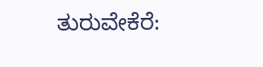ತುರುವೇಕೆರೆ: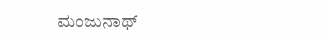ಮಂಜುನಾಥ್